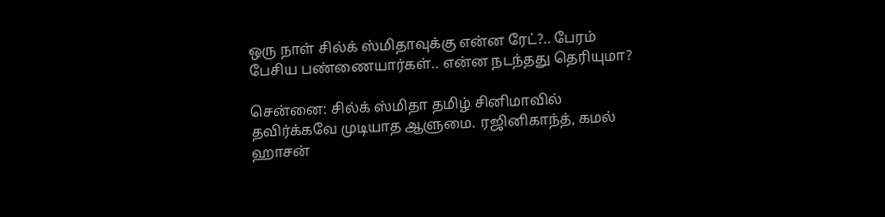ஒரு நாள் சில்க் ஸ்மிதாவுக்கு என்ன ரேட்?.. பேரம் பேசிய பண்ணையார்கள்.. என்ன நடந்தது தெரியுமா?

சென்னை: சில்க் ஸ்மிதா தமிழ் சினிமாவில் தவிர்க்கவே முடியாத ஆளுமை. ரஜினிகாந்த், கமல் ஹாசன்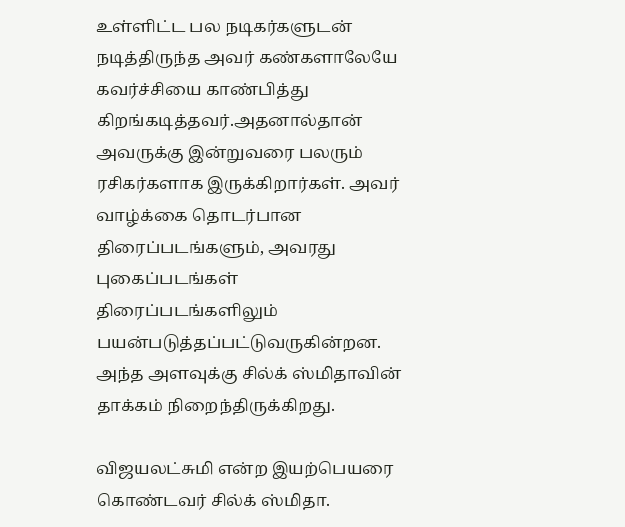உள்ளிட்ட பல நடிகர்களுடன் நடித்திருந்த அவர் கண்களாலேயே கவர்ச்சியை காண்பித்து கிறங்கடித்தவர்.அதனால்தான் அவருக்கு இன்றுவரை பலரும் ரசிகர்களாக இருக்கிறார்கள். அவர் வாழ்க்கை தொடர்பான திரைப்படங்களும், அவரது புகைப்படங்கள் திரைப்படங்களிலும் பயன்படுத்தப்பட்டுவருகின்றன. அந்த அளவுக்கு சில்க் ஸ்மிதாவின் தாக்கம் நிறைந்திருக்கிறது.

விஜயலட்சுமி என்ற இயற்பெயரை கொண்டவர் சில்க் ஸ்மிதா.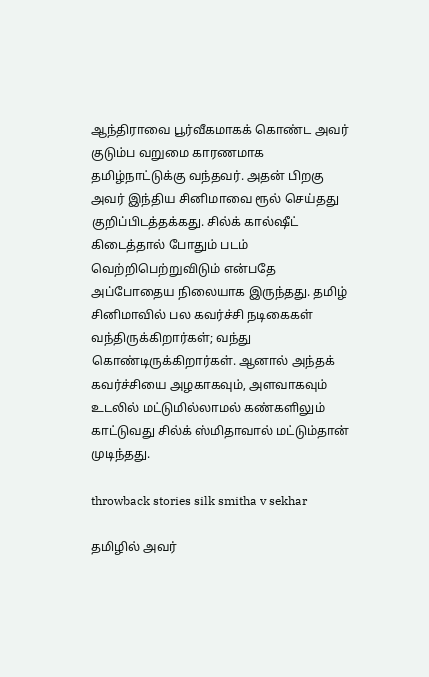ஆந்திராவை பூர்வீகமாகக் கொண்ட அவர் குடும்ப வறுமை காரணமாக தமிழ்நாட்டுக்கு வந்தவர். அதன் பிறகு அவர் இந்திய சினிமாவை ரூல் செய்தது குறிப்பிடத்தக்கது. சில்க் கால்ஷீட் கிடைத்தால் போதும் படம் வெற்றிபெற்றுவிடும் என்பதே அப்போதைய நிலையாக இருந்தது. தமிழ் சினிமாவில் பல கவர்ச்சி நடிகைகள் வந்திருக்கிறார்கள்; வந்து கொண்டிருக்கிறார்கள். ஆனால் அந்தக் கவர்ச்சியை அழகாகவும், அளவாகவும் உடலில் மட்டுமில்லாமல் கண்களிலும் காட்டுவது சில்க் ஸ்மிதாவால் மட்டும்தான் முடிந்தது.

throwback stories silk smitha v sekhar

தமிழில் அவர்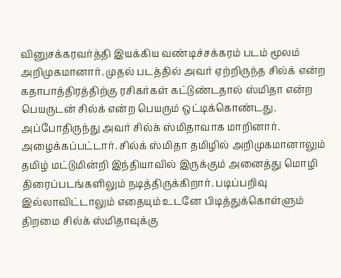வினுசக்கரவர்த்தி இயக்கிய வண்டிச்சக்கரம் படம் மூலம் அறிமுகமானார். முதல் படத்தில் அவர் ஏற்றிருந்த சில்க் என்ற கதாபாத்திரத்திற்கு ரசிகர்கள் கட்டுண்டதால் ஸ்மிதா என்ற பெயருடன் சில்க் என்ற பெயரும் ஒட்டிக்கொண்டது. அப்போதிருந்து அவர் சில்க் ஸ்மிதாவாக மாறினார். அழைக்கப்பட்டார். சில்க் ஸ்மிதா தமிழில் அறிமுகமானாலும் தமிழ் மட்டுமின்றி இந்தியாவில் இருக்கும் அனைத்து மொழி திரைப்படங்களிலும் நடித்திருக்கிறார். படிப்பறிவு இல்லாவிட்டாலும் எதையும் உடனே பிடித்துக்கொள்ளும் திறமை சில்க் ஸ்மிதாவுக்கு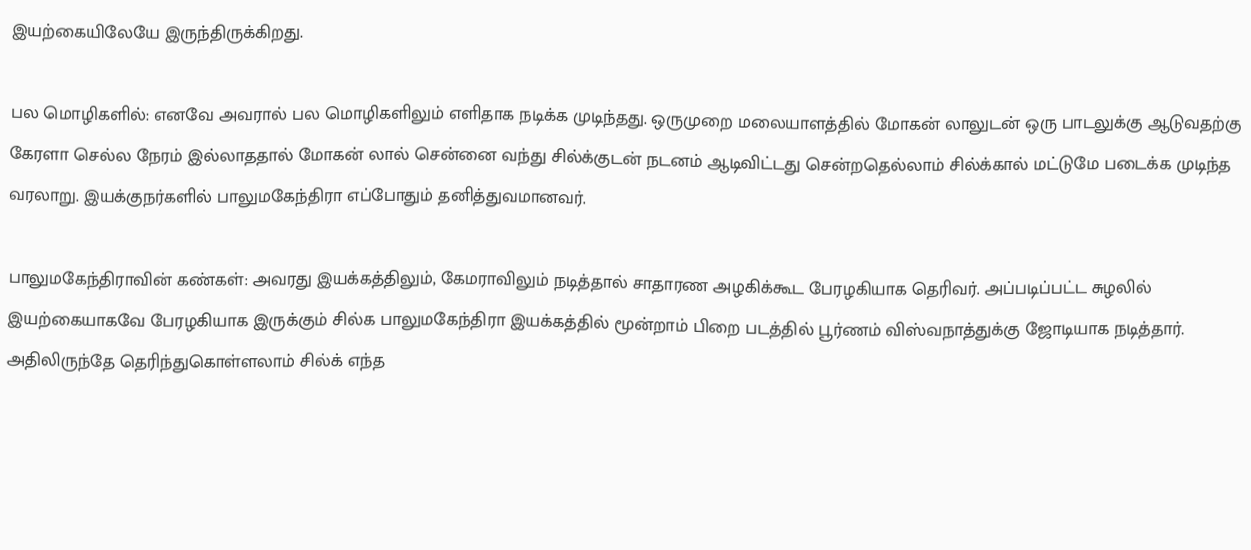இயற்கையிலேயே இருந்திருக்கிறது.

பல மொழிகளில்: எனவே அவரால் பல மொழிகளிலும் எளிதாக நடிக்க முடிந்தது. ஒருமுறை மலையாளத்தில் மோகன் லாலுடன் ஒரு பாடலுக்கு ஆடுவதற்கு கேரளா செல்ல நேரம் இல்லாததால் மோகன் லால் சென்னை வந்து சில்க்குடன் நடனம் ஆடிவிட்டது சென்றதெல்லாம் சில்க்கால் மட்டுமே படைக்க முடிந்த வரலாறு. இயக்குநர்களில் பாலுமகேந்திரா எப்போதும் தனித்துவமானவர்.

பாலுமகேந்திராவின் கண்கள்: அவரது இயக்கத்திலும், கேமராவிலும் நடித்தால் சாதாரண அழகிக்கூட பேரழகியாக தெரிவர். அப்படிப்பட்ட சுழலில் இயற்கையாகவே பேரழகியாக இருக்கும் சில்க பாலுமகேந்திரா இயக்கத்தில் மூன்றாம் பிறை படத்தில் பூர்ணம் விஸ்வநாத்துக்கு ஜோடியாக நடித்தார். அதிலிருந்தே தெரிந்துகொள்ளலாம் சில்க் எந்த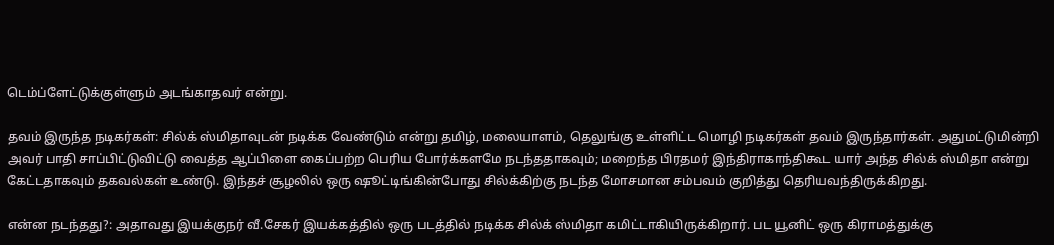டெம்ப்ளேட்டுக்குள்ளும் அடங்காதவர் என்று.

தவம் இருந்த நடிகர்கள்: சில்க் ஸ்மிதாவுடன் நடிக்க வேண்டும் என்று தமிழ், மலையாளம், தெலுங்கு உள்ளிட்ட மொழி நடிகர்கள் தவம் இருந்தார்கள். அதுமட்டுமின்றி அவர் பாதி சாப்பிட்டுவிட்டு வைத்த ஆப்பிளை கைப்பற்ற பெரிய போர்க்களமே நடந்ததாகவும்; மறைந்த பிரதமர் இந்திராகாந்திகூட யார் அந்த சில்க் ஸ்மிதா என்று கேட்டதாகவும் தகவல்கள் உண்டு. இந்தச் சூழலில் ஒரு ஷூட்டிங்கின்போது சில்க்கிற்கு நடந்த மோசமான சம்பவம் குறித்து தெரியவந்திருக்கிறது.

என்ன நடந்தது?: அதாவது இயக்குநர் வீ.சேகர் இயக்கத்தில் ஒரு படத்தில் நடிக்க சில்க் ஸ்மிதா கமிட்டாகியிருக்கிறார். பட யூனிட் ஒரு கிராமத்துக்கு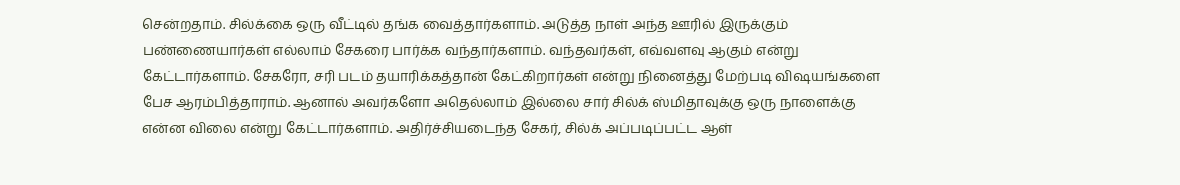சென்றதாம். சில்க்கை ஒரு வீட்டில் தங்க வைத்தார்களாம். அடுத்த நாள் அந்த ஊரில் இருக்கும் பண்ணையார்கள் எல்லாம் சேகரை பார்க்க வந்தார்களாம். வந்தவர்கள், எவ்வளவு ஆகும் என்று கேட்டார்களாம். சேகரோ, சரி படம் தயாரிக்கத்தான் கேட்கிறார்கள் என்று நினைத்து மேற்படி விஷயங்களை பேச ஆரம்பித்தாராம். ஆனால் அவர்களோ அதெல்லாம் இல்லை சார் சில்க் ஸ்மிதாவுக்கு ஒரு நாளைக்கு என்ன விலை என்று கேட்டார்களாம். அதிர்ச்சியடைந்த சேகர், சில்க் அப்படிப்பட்ட ஆள்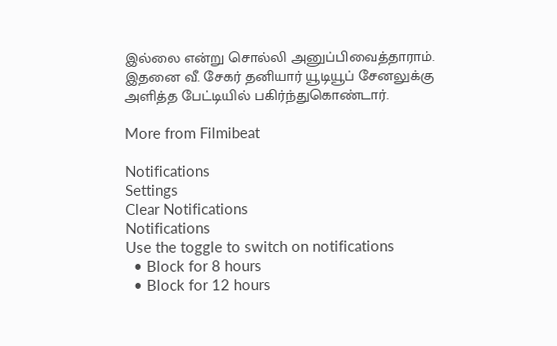இல்லை என்று சொல்லி அனுப்பிவைத்தாராம். இதனை வீ. சேகர் தனியார் யூடியூப் சேனலுக்கு அளித்த பேட்டியில் பகிர்ந்துகொண்டார்.

More from Filmibeat

Notifications
Settings
Clear Notifications
Notifications
Use the toggle to switch on notifications
  • Block for 8 hours
  • Block for 12 hours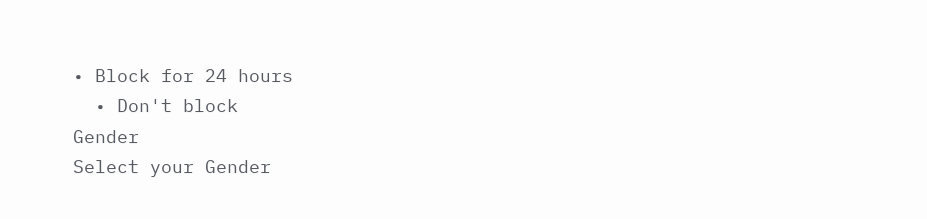• Block for 24 hours
  • Don't block
Gender
Select your Gender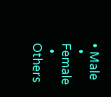• Male
  • Female
  • Others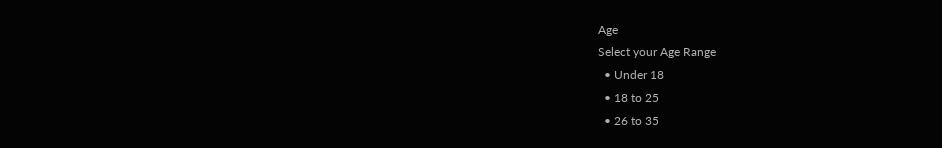Age
Select your Age Range
  • Under 18
  • 18 to 25
  • 26 to 35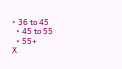• 36 to 45
  • 45 to 55
  • 55+
X